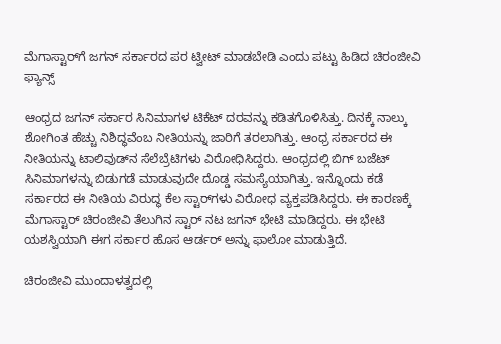ಮೆಗಾಸ್ಟಾರ್‌ಗೆ ಜಗನ್ ಸರ್ಕಾರದ ಪರ ಟ್ವೀಟ್ ಮಾಡಬೇಡಿ ಎಂದು ಪಟ್ಟು ಹಿಡಿದ ಚಿರಂಜೀವಿ ಫ್ಯಾನ್ಸ್

ಆಂಧ್ರದ ಜಗನ್ ಸರ್ಕಾರ ಸಿನಿಮಾಗಳ ಟಿಕೆಟ್ ದರವನ್ನು ಕಡಿತಗೊಳಿಸಿತ್ತು. ದಿನಕ್ಕೆ ನಾಲ್ಕು ಶೋಗಿಂತ ಹೆಚ್ಚು ನಿಶಿದ್ಧವೆಂಬ ನೀತಿಯನ್ನು ಜಾರಿಗೆ ತರಲಾಗಿತ್ತು. ಆಂಧ್ರ ಸರ್ಕಾರದ ಈ ನೀತಿಯನ್ನು ಟಾಲಿವುಡ್‌ನ ಸೆಲೆಬ್ರೆಟಿಗಳು ವಿರೋಧಿಸಿದ್ದರು. ಆಂಧ್ರದಲ್ಲಿ ಬಿಗ್ ಬಜೆಟ್ ಸಿನಿಮಾಗಳನ್ನು ಬಿಡುಗಡೆ ಮಾಡುವುದೇ ದೊಡ್ಡ ಸಮಸ್ಯೆಯಾಗಿತ್ತು. ಇನ್ನೊಂದು ಕಡೆ ಸರ್ಕಾರದ ಈ ನೀತಿಯ ವಿರುದ್ಧ ಕೆಲ ಸ್ಟಾರ್‌ಗಳು ವಿರೋಧ ವ್ಯಕ್ತಪಡಿಸಿದ್ದರು. ಈ ಕಾರಣಕ್ಕೆ ಮೆಗಾಸ್ಟಾರ್ ಚಿರಂಜೀವಿ ತೆಲುಗಿನ ಸ್ಟಾರ್ ನಟ ಜಗನ್ ಭೇಟಿ ಮಾಡಿದ್ದರು. ಈ ಭೇಟಿ ಯಶಸ್ವಿಯಾಗಿ ಈಗ ಸರ್ಕಾರ ಹೊಸ ಆರ್ಡರ್ ಅನ್ನು ಫಾಲೋ ಮಾಡುತ್ತಿದೆ.

ಚಿರಂಜೀವಿ ಮುಂದಾಳತ್ವದಲ್ಲಿ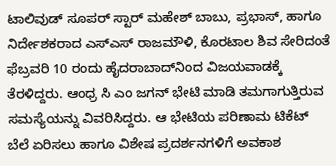ಟಾಲಿವುಡ್ ಸೂಪರ್‌ ಸ್ಟಾರ್ ಮಹೇಶ್ ಬಾಬು, ಪ್ರಭಾಸ್, ಹಾಗೂ ನಿರ್ದೇಶಕರಾದ ಎಸ್‌ಎಸ್ ರಾಜಮೌಳಿ, ಕೊರಟಾಲ ಶಿವ ಸೇರಿದಂತೆ ಫೆಬ್ರವರಿ 10 ರಂದು ಹೈದರಾಬಾದ್‌ನಿಂದ ವಿಜಯವಾಡಕ್ಕೆ ತೆರಳಿದ್ದರು. ಆಂಧ್ರ ಸಿ ಎಂ ಜಗನ್ ಭೇಟಿ ಮಾಡಿ ತಮಗಾಗುತ್ತಿರುವ ಸಮಸ್ಯೆಯನ್ನು ವಿವರಿಸಿದ್ದರು. ಆ ಭೇಟಿಯ ಪರಿಣಾಮ ಟಿಕೆಟ್ ಬೆಲೆ ಏರಿಸಲು ಹಾಗೂ ವಿಶೇಷ ಪ್ರದರ್ಶನಗಳಿಗೆ ಅವಕಾಶ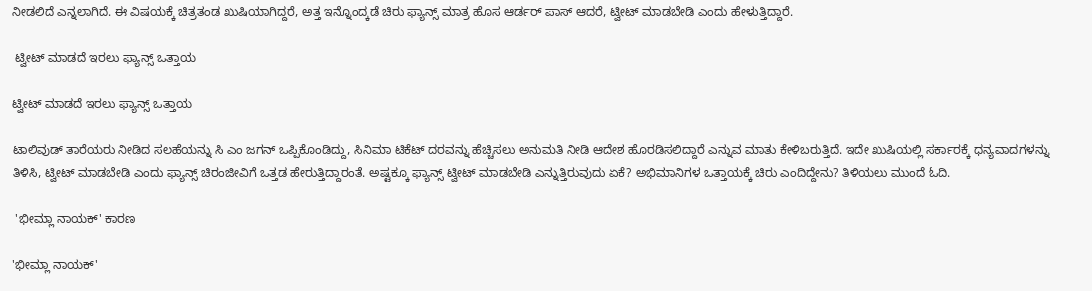ನೀಡಲಿದೆ ಎನ್ನಲಾಗಿದೆ. ಈ ವಿಷಯಕ್ಕೆ ಚಿತ್ರತಂಡ ಖುಷಿಯಾಗಿದ್ದರೆ, ಅತ್ತ ಇನ್ನೊಂದ್ಕಡೆ ಚಿರು ಫ್ಯಾನ್ಸ್ ಮಾತ್ರ ಹೊಸ ಆರ್ಡರ್ ಪಾಸ್ ಆದರೆ, ಟ್ವೀಟ್ ಮಾಡಬೇಡಿ ಎಂದು ಹೇಳುತ್ತಿದ್ದಾರೆ.

 ಟ್ವೀಟ್ ಮಾಡದೆ ಇರಲು ಫ್ಯಾನ್ಸ್ ಒತ್ತಾಯ

ಟ್ವೀಟ್ ಮಾಡದೆ ಇರಲು ಫ್ಯಾನ್ಸ್ ಒತ್ತಾಯ

ಟಾಲಿವುಡ್ ತಾರೆಯರು ನೀಡಿದ ಸಲಹೆಯನ್ನು ಸಿ ಎಂ ಜಗನ್ ಒಪ್ಪಿಕೊಂಡಿದ್ದು, ಸಿನಿಮಾ ಟಿಕೆಟ್ ದರವನ್ನು ಹೆಚ್ಚಿಸಲು ಅನುಮತಿ ನೀಡಿ ಆದೇಶ ಹೊರಡಿಸಲಿದ್ದಾರೆ ಎನ್ನುವ ಮಾತು ಕೇಳಿಬರುತ್ತಿದೆ. ಇದೇ ಖುಷಿಯಲ್ಲಿ ಸರ್ಕಾರಕ್ಕೆ ಧನ್ಯವಾದಗಳನ್ನು ತಿಳಿಸಿ, ಟ್ವೀಟ್ ಮಾಡಬೇಡಿ ಎಂದು ಫ್ಯಾನ್ಸ್ ಚಿರಂಜೀವಿಗೆ ಒತ್ತಡ ಹೇರುತ್ತಿದ್ದಾರಂತೆ. ಅಷ್ಟಕ್ಕೂ ಫ್ಯಾನ್ಸ್ ಟ್ವೀಟ್ ಮಾಡಬೇಡಿ ಎನ್ನುತ್ತಿರುವುದು ಏಕೆ? ಅಭಿಮಾನಿಗಳ ಒತ್ತಾಯಕ್ಕೆ ಚಿರು ಎಂದಿದ್ದೇನು? ತಿಳಿಯಲು ಮುಂದೆ ಓದಿ.

 'ಭೀಮ್ಲಾ ನಾಯಕ್' ಕಾರಣ

'ಭೀಮ್ಲಾ ನಾಯಕ್'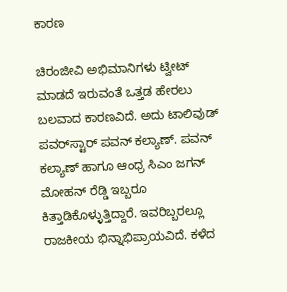ಕಾರಣ

ಚಿರಂಜೀವಿ ಅಭಿಮಾನಿಗಳು ಟ್ವೀಟ್ ಮಾಡದೆ ಇರುವಂತೆ ಒತ್ತಡ ಹೇರಲು ಬಲವಾದ ಕಾರಣವಿದೆ. ಅದು ಟಾಲಿವುಡ್ ಪವರ್‌ಸ್ಟಾರ್ ಪವನ್ ಕಲ್ಯಾಣ್. ಪವನ್ ಕಲ್ಯಾಣ್ ಹಾಗೂ ಆಂಧ್ರ ಸಿಎಂ ಜಗನ್ ಮೋಹನ್ ರೆಡ್ಡಿ ಇಬ್ಬರೂ ಕಿತ್ತಾಡಿಕೊಳ್ಳುತ್ತಿದ್ದಾರೆ. ಇವರಿಬ್ಬರಲ್ಲೂ ರಾಜಕೀಯ ಭಿನ್ನಾಭಿಪ್ರಾಯವಿದೆ. ಕಳೆದ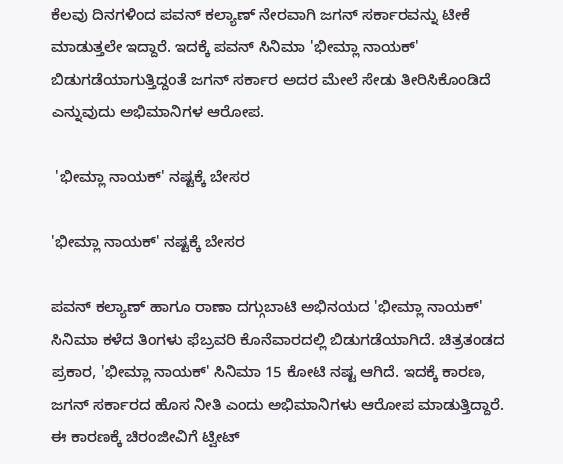ಕೆಲವು ದಿನಗಳಿಂದ ಪವನ್ ಕಲ್ಯಾಣ್ ನೇರವಾಗಿ ಜಗನ್ ಸರ್ಕಾರವನ್ನು ಟೀಕೆ ಮಾಡುತ್ತಲೇ ಇದ್ದಾರೆ. ಇದಕ್ಕೆ ಪವನ್ ಸಿನಿಮಾ 'ಭೀಮ್ಲಾ ನಾಯಕ್' ಬಿಡುಗಡೆಯಾಗುತ್ತಿದ್ದಂತೆ ಜಗನ್ ಸರ್ಕಾರ ಅದರ ಮೇಲೆ ಸೇಡು ತೀರಿಸಿಕೊಂಡಿದೆ ಎನ್ನುವುದು ಅಭಿಮಾನಿಗಳ ಆರೋಪ.

 'ಭೀಮ್ಲಾ ನಾಯಕ್' ನಷ್ಟಕ್ಕೆ ಬೇಸರ

'ಭೀಮ್ಲಾ ನಾಯಕ್' ನಷ್ಟಕ್ಕೆ ಬೇಸರ

ಪವನ್ ಕಲ್ಯಾಣ್ ಹಾಗೂ ರಾಣಾ ದಗ್ಗುಬಾಟಿ ಅಭಿನಯದ 'ಭೀಮ್ಲಾ ನಾಯಕ್' ಸಿನಿಮಾ ಕಳೆದ ತಿಂಗಳು ಫೆಬ್ರವರಿ ಕೊನೆವಾರದಲ್ಲಿ ಬಿಡುಗಡೆಯಾಗಿದೆ. ಚಿತ್ರತಂಡದ ಪ್ರಕಾರ, 'ಭೀಮ್ಲಾ ನಾಯಕ್' ಸಿನಿಮಾ 15 ಕೋಟಿ ನಷ್ಟ ಆಗಿದೆ. ಇದಕ್ಕೆ ಕಾರಣ, ಜಗನ್ ಸರ್ಕಾರದ ಹೊಸ ನೀತಿ ಎಂದು ಅಭಿಮಾನಿಗಳು ಆರೋಪ ಮಾಡುತ್ತಿದ್ದಾರೆ. ಈ ಕಾರಣಕ್ಕೆ ಚಿರಂಜೀವಿಗೆ ಟ್ವೀಟ್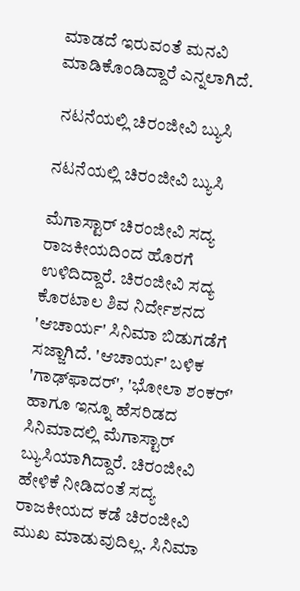ಮಾಡದೆ ಇರುವಂತೆ ಮನವಿ ಮಾಡಿಕೊಂಡಿದ್ದಾರೆ ಎನ್ನಲಾಗಿದೆ.

 ನಟನೆಯಲ್ಲಿ ಚಿರಂಜೀವಿ ಬ್ಯುಸಿ

ನಟನೆಯಲ್ಲಿ ಚಿರಂಜೀವಿ ಬ್ಯುಸಿ

ಮೆಗಾಸ್ಟಾರ್ ಚಿರಂಜೀವಿ ಸದ್ಯ ರಾಜಕೀಯದಿಂದ ಹೊರಗೆ ಉಳಿದಿದ್ದಾರೆ. ಚಿರಂಜೀವಿ ಸದ್ಯ ಕೊರಟಾಲ ಶಿವ ನಿರ್ದೇಶನದ 'ಆಚಾರ್ಯ' ಸಿನಿಮಾ ಬಿಡುಗಡೆಗೆ ಸಜ್ಜಾಗಿದೆ. 'ಆಚಾರ್ಯ' ಬಳಿಕ 'ಗಾಢ್‌ಫಾದರ್', 'ಭೋಲಾ ಶಂಕರ್' ಹಾಗೂ ಇನ್ನೂ ಹೆಸರಿಡದ ಸಿನಿಮಾದಲ್ಲಿ ಮೆಗಾಸ್ಟಾರ್ ಬ್ಯುಸಿಯಾಗಿದ್ದಾರೆ. ಚಿರಂಜೀವಿ ಹೇಳಿಕೆ ನೀಡಿದಂತೆ ಸದ್ಯ ರಾಜಕೀಯದ ಕಡೆ ಚಿರಂಜೀವಿ ಮುಖ ಮಾಡುವುದಿಲ್ಲ. ಸಿನಿಮಾ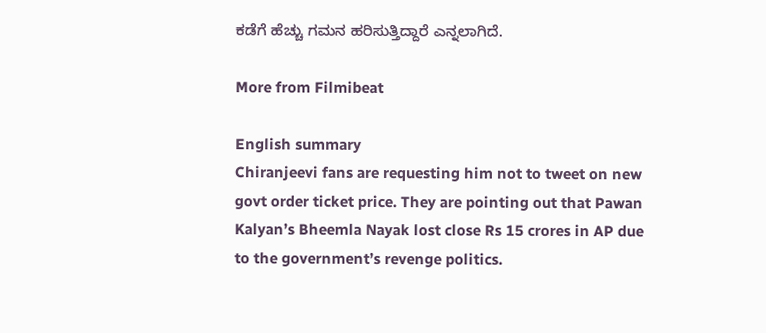ಕಡೆಗೆ ಹೆಚ್ಚು ಗಮನ ಹರಿಸುತ್ತಿದ್ದಾರೆ ಎನ್ನಲಾಗಿದೆ.

More from Filmibeat

English summary
Chiranjeevi fans are requesting him not to tweet on new govt order ticket price. They are pointing out that Pawan Kalyan’s Bheemla Nayak lost close Rs 15 crores in AP due to the government’s revenge politics.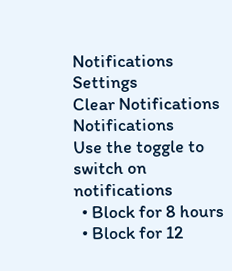Notifications
Settings
Clear Notifications
Notifications
Use the toggle to switch on notifications
  • Block for 8 hours
  • Block for 12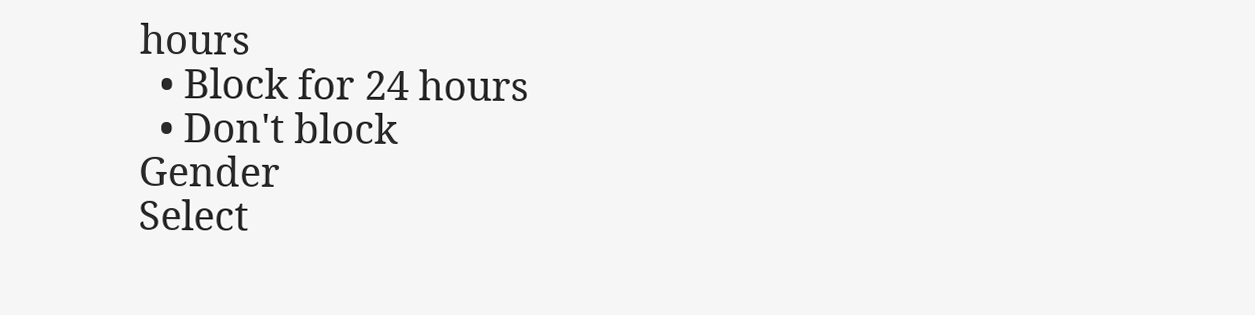hours
  • Block for 24 hours
  • Don't block
Gender
Select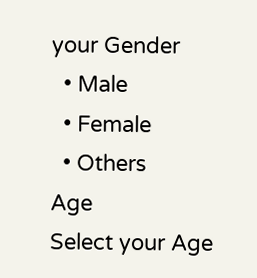your Gender
  • Male
  • Female
  • Others
Age
Select your Age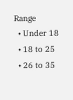Range
  • Under 18
  • 18 to 25
  • 26 to 35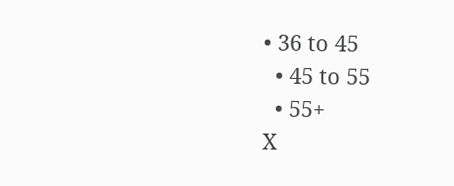• 36 to 45
  • 45 to 55
  • 55+
X